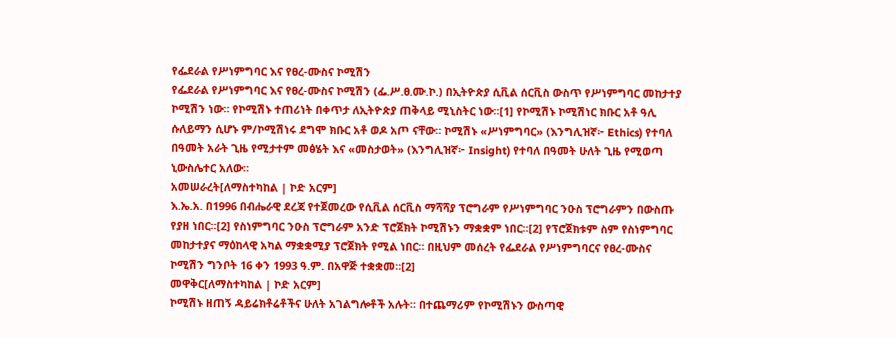የፌደራል የሥነምግባር እና የፀረ-ሙስና ኮሚሽን
የፌደራል የሥነምግባር እና የፀረ-ሙስና ኮሚሽን (ፌ.ሥ.ፀ.ሙ.ኮ.) በኢትዮጵያ ሲቪል ሰርቪስ ውስጥ የሥነምግባር መከታተያ ኮሚሽን ነው። የኮሚሽኑ ተጠሪነት በቀጥታ ለኢትዮጵያ ጠቅላይ ሚኒስትር ነው።[1] የኮሚሽኑ ኮሚሽነር ክቡር አቶ ዓሊ ሱለይማን ሲሆኑ ም/ኮሚሽነሩ ደግሞ ክቡር አቶ ወዶ አጦ ናቸው። ኮሚሽኑ «ሥነምግባር» (እንግሊዝኛ፦ Ethics) የተባለ በዓመት አራት ጊዜ የሚታተም መፅሄት እና «መስታወት» (እንግሊዝኛ፦ Insight) የተባለ በዓመት ሁለት ጊዜ የሚወጣ ኒውስሌተር አለው።
አመሠራረት[ለማስተካከል | ኮድ አርም]
እ.ኤ.አ. በ1996 በብሔራዊ ደረጃ የተጀመረው የሲቪል ሰርቪስ ማሻሻያ ፕሮግራም የሥነምግባር ንዑስ ፕሮግራምን በውስጡ የያዘ ነበር።[2] የስነምግባር ንዑስ ፕሮግራም አንድ ፕሮጀክት ኮሚሽኑን ማቋቋም ነበር።[2] የፕሮጀክቱም ስም የስነምግባር መከታተያና ማዕከላዊ አካል ማቋቋሚያ ፕሮጀክት የሚል ነበር። በዚህም መሰረት የፌደራል የሥነምግባርና የፀረ-ሙስና ኮሚሽን ግንቦት 16 ቀን 1993 ዓ.ም. በአዋጅ ተቋቋመ።[2]
መዋቅር[ለማስተካከል | ኮድ አርም]
ኮሚሽኑ ዘጠኝ ዳይሬክቶሬቶችና ሁለት አገልግሎቶች አሉት። በተጨማሪም የኮሚሽኑን ውስጣዊ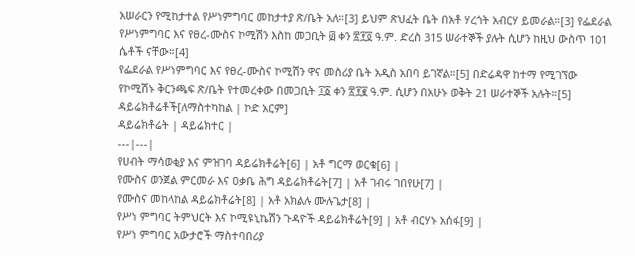አሠራርን የሚከታተል የሥነምግባር መከታተያ ጽ/ቤት አለ።[3] ይህም ጽህፈት ቤት በአቶ ሃረጎት አብርሃ ይመራል።[3] የፌደራል የሥነምግባር እና የፀረ-ሙስና ኮሚሽን እስከ መጋቢት ፴ ቀን ፳፻፬ ዓ.ም. ድረስ 315 ሠራተኞች ያሉት ሲሆን ከዚህ ውስጥ 101 ሴቶች ናቸው።[4]
የፌደራል የሥነምግባር እና የፀረ-ሙስና ኮሚሽን ዋና መስሪያ ቤት አዲስ አበባ ይገኛል።[5] በድሬዳዋ ከተማ የሚገኘው የኮሚሽኑ ቅርንጫፍ ጽ/ቤት የተመረቀው በመጋቢት ፲፩ ቀን ፳፻፪ ዓ.ም. ሲሆን በአሁኑ ወቅት 21 ሠራተኞች አሉት።[5]
ዳይሬክቶሬቶች[ለማስተካከል | ኮድ አርም]
ዳይሬክቶሬት | ዳይሬክተር |
---|---|
የሀብት ማሳወቂያ እና ምዝገባ ዳይሬክቶሬት[6] | አቶ ግርማ ወርቁ[6] |
የሙስና ወንጀል ምርመራ እና ዐቃቤ ሕግ ዳይሬክቶሬት[7] | አቶ ገብሩ ገበየሁ[7] |
የሙስና መከላከል ዳይሬክቶሬት[8] | አቶ አክልሉ ሙሉጌታ[8] |
የሥነ ምግባር ትምህርት እና ኮሚዩኒኬሽን ጉዳዮች ዳይሬክቶሬት[9] | አቶ ብርሃኑ አሰፋ[9] |
የሥነ ምግባር አውታሮች ማስተባበሪያ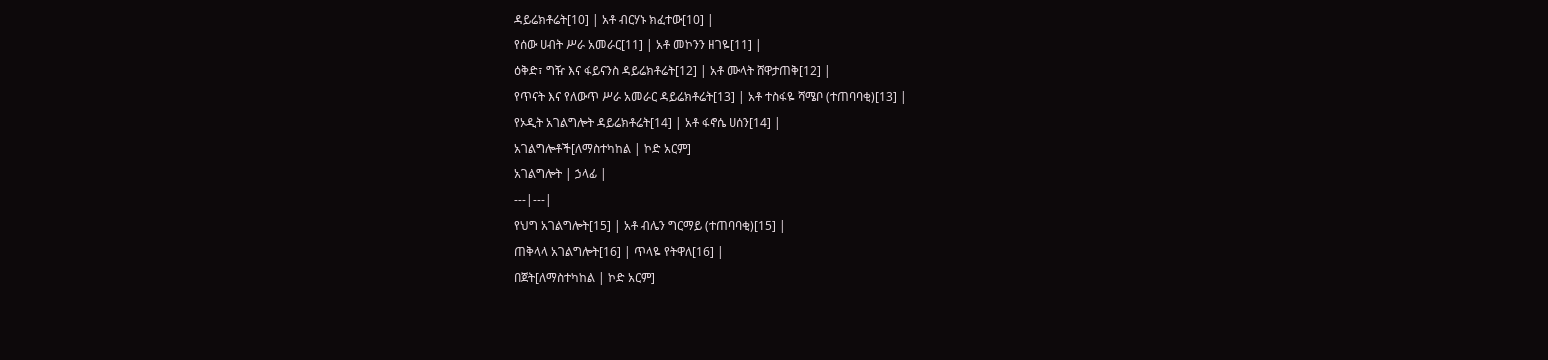ዳይሬክቶሬት[10] | አቶ ብርሃኑ ክፈተው[10] |
የሰው ሀብት ሥራ አመራር[11] | አቶ መኮንን ዘገዬ[11] |
ዕቅድ፣ ግዥ እና ፋይናንስ ዳይሬክቶሬት[12] | አቶ ሙላት ሸዋታጠቅ[12] |
የጥናት እና የለውጥ ሥራ አመራር ዳይሬክቶሬት[13] | አቶ ተስፋዬ ሻሜቦ (ተጠባባቂ)[13] |
የኦዲት አገልግሎት ዳይሬክቶሬት[14] | አቶ ፋኖሴ ሀሰን[14] |
አገልግሎቶች[ለማስተካከል | ኮድ አርም]
አገልግሎት | ኃላፊ |
---|---|
የህግ አገልግሎት[15] | አቶ ብሌን ግርማይ (ተጠባባቂ)[15] |
ጠቅላላ አገልግሎት[16] | ጥላዬ የትዋለ[16] |
በጀት[ለማስተካከል | ኮድ አርም]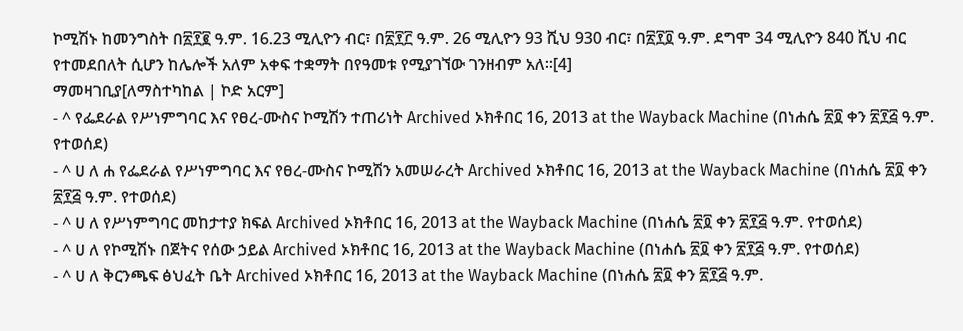ኮሚሽኑ ከመንግስት በ፳፻፪ ዓ.ም. 16.23 ሚሊዮን ብር፣ በ፳፻፫ ዓ.ም. 26 ሚሊዮን 93 ሺህ 930 ብር፣ በ፳፻፬ ዓ.ም. ደግሞ 34 ሚሊዮን 840 ሺህ ብር የተመደበለት ሲሆን ከሌሎች አለም አቀፍ ተቋማት በየዓመቱ የሚያገኘው ገንዘብም አለ።[4]
ማመዛገቢያ[ለማስተካከል | ኮድ አርም]
- ^ የፌደራል የሥነምግባር እና የፀረ-ሙስና ኮሚሽን ተጠሪነት Archived ኦክቶበር 16, 2013 at the Wayback Machine (በነሐሴ ፳፬ ቀን ፳፻፭ ዓ.ም. የተወሰደ)
- ^ ሀ ለ ሐ የፌደራል የሥነምግባር እና የፀረ-ሙስና ኮሚሽን አመሠራረት Archived ኦክቶበር 16, 2013 at the Wayback Machine (በነሐሴ ፳፬ ቀን ፳፻፭ ዓ.ም. የተወሰደ)
- ^ ሀ ለ የሥነምግባር መከታተያ ክፍል Archived ኦክቶበር 16, 2013 at the Wayback Machine (በነሐሴ ፳፬ ቀን ፳፻፭ ዓ.ም. የተወሰደ)
- ^ ሀ ለ የኮሚሽኑ በጀትና የሰው ኃይል Archived ኦክቶበር 16, 2013 at the Wayback Machine (በነሐሴ ፳፬ ቀን ፳፻፭ ዓ.ም. የተወሰደ)
- ^ ሀ ለ ቅርንጫፍ ፅህፈት ቤት Archived ኦክቶበር 16, 2013 at the Wayback Machine (በነሐሴ ፳፬ ቀን ፳፻፭ ዓ.ም.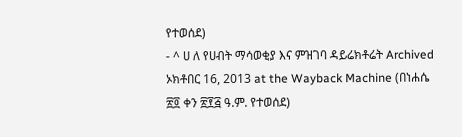የተወሰደ)
- ^ ሀ ለ የሀብት ማሳወቂያ እና ምዝገባ ዳይሬክቶሬት Archived ኦክቶበር 16, 2013 at the Wayback Machine (በነሐሴ ፳፬ ቀን ፳፻፭ ዓ.ም. የተወሰደ)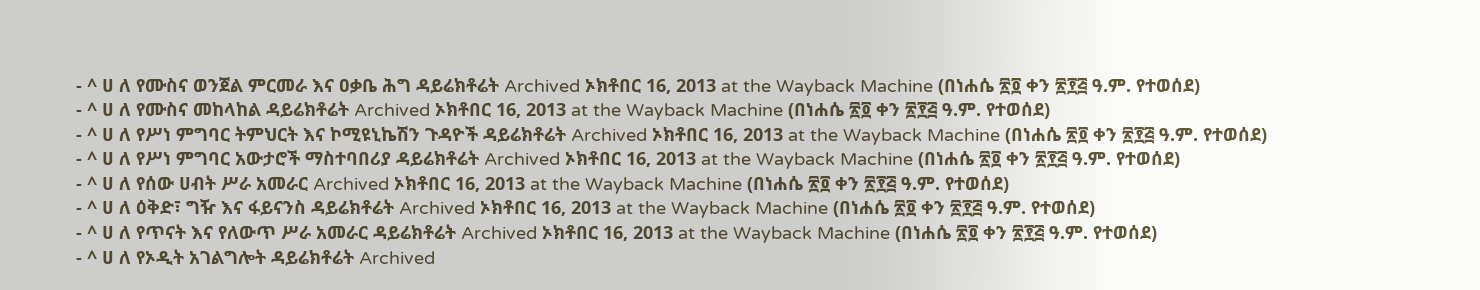- ^ ሀ ለ የሙስና ወንጀል ምርመራ እና ዐቃቤ ሕግ ዳይሬክቶሬት Archived ኦክቶበር 16, 2013 at the Wayback Machine (በነሐሴ ፳፬ ቀን ፳፻፭ ዓ.ም. የተወሰደ)
- ^ ሀ ለ የሙስና መከላከል ዳይሬክቶሬት Archived ኦክቶበር 16, 2013 at the Wayback Machine (በነሐሴ ፳፬ ቀን ፳፻፭ ዓ.ም. የተወሰደ)
- ^ ሀ ለ የሥነ ምግባር ትምህርት እና ኮሚዩኒኬሽን ጉዳዮች ዳይሬክቶሬት Archived ኦክቶበር 16, 2013 at the Wayback Machine (በነሐሴ ፳፬ ቀን ፳፻፭ ዓ.ም. የተወሰደ)
- ^ ሀ ለ የሥነ ምግባር አውታሮች ማስተባበሪያ ዳይሬክቶሬት Archived ኦክቶበር 16, 2013 at the Wayback Machine (በነሐሴ ፳፬ ቀን ፳፻፭ ዓ.ም. የተወሰደ)
- ^ ሀ ለ የሰው ሀብት ሥራ አመራር Archived ኦክቶበር 16, 2013 at the Wayback Machine (በነሐሴ ፳፬ ቀን ፳፻፭ ዓ.ም. የተወሰደ)
- ^ ሀ ለ ዕቅድ፣ ግዥ እና ፋይናንስ ዳይሬክቶሬት Archived ኦክቶበር 16, 2013 at the Wayback Machine (በነሐሴ ፳፬ ቀን ፳፻፭ ዓ.ም. የተወሰደ)
- ^ ሀ ለ የጥናት እና የለውጥ ሥራ አመራር ዳይሬክቶሬት Archived ኦክቶበር 16, 2013 at the Wayback Machine (በነሐሴ ፳፬ ቀን ፳፻፭ ዓ.ም. የተወሰደ)
- ^ ሀ ለ የኦዲት አገልግሎት ዳይሬክቶሬት Archived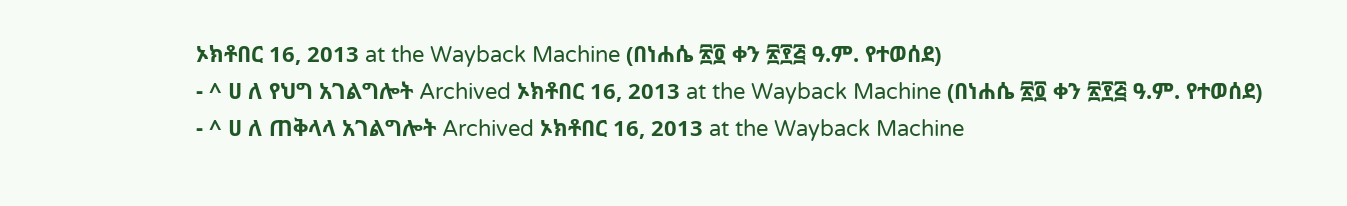ኦክቶበር 16, 2013 at the Wayback Machine (በነሐሴ ፳፬ ቀን ፳፻፭ ዓ.ም. የተወሰደ)
- ^ ሀ ለ የህግ አገልግሎት Archived ኦክቶበር 16, 2013 at the Wayback Machine (በነሐሴ ፳፬ ቀን ፳፻፭ ዓ.ም. የተወሰደ)
- ^ ሀ ለ ጠቅላላ አገልግሎት Archived ኦክቶበር 16, 2013 at the Wayback Machine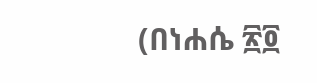(በነሐሴ ፳፬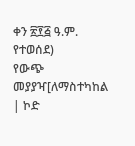ቀን ፳፻፭ ዓ.ም. የተወሰደ)
የውጭ መያያዣ[ለማስተካከል | ኮድ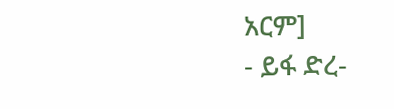አርም]
- ይፋ ድረ-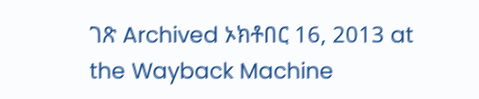ገጽ Archived ኦክቶበር 16, 2013 at the Wayback Machine